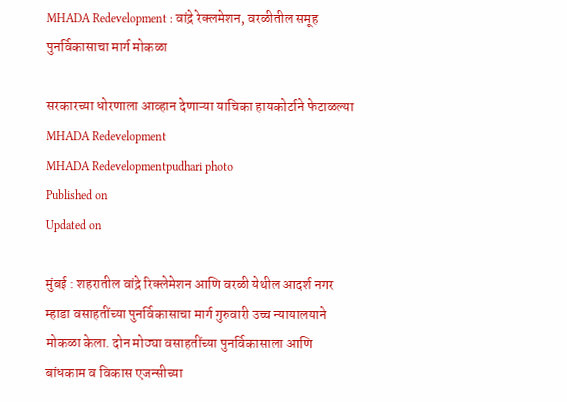MHADA Redevelopment : वांद्रे रेक्लमेशन, वरळीतील समूह पुनर्विकासाचा मार्ग मोकळा

सरकारच्या धोरणाला आव्हान देणाऱ्या याचिका हायकोर्टाने फेटाळल्या
MHADA Redevelopment
MHADA Redevelopmentpudhari photo
Published on
Updated on

मुंबई : शहरातील वांद्रे रिक्लेमेशन आणि वरळी येथील आदर्श नगर म्हाडा वसाहतींच्या पुनर्विकासाचा मार्ग गुरुवारी उच्च न्यायालयाने मोकळा केला. दोन मोठ्या वसाहतींच्या पुनर्विकासाला आणि बांधकाम व विकास एजन्सीच्या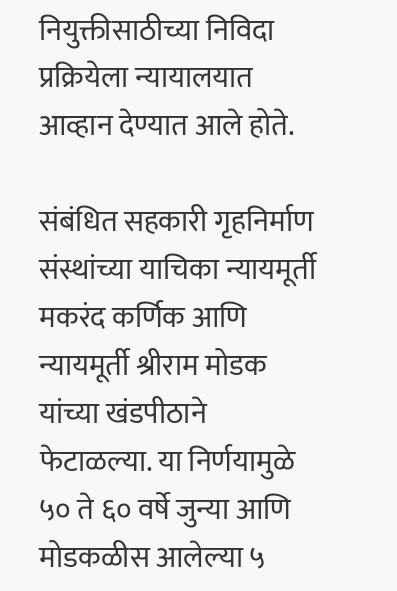नियुक्तीसाठीच्या निविदा प्रक्रियेला न्यायालयात आव्हान देण्यात आले होते.

संबंधित सहकारी गृहनिर्माण संस्थांच्या याचिका न्यायमूर्ती मकरंद कर्णिक आणि न्यायमूर्ती श्रीराम मोडक यांच्या खंडपीठाने फेटाळल्या. या निर्णयामुळे ५० ते ६० वर्षे जुन्या आणि मोडकळीस आलेल्या ५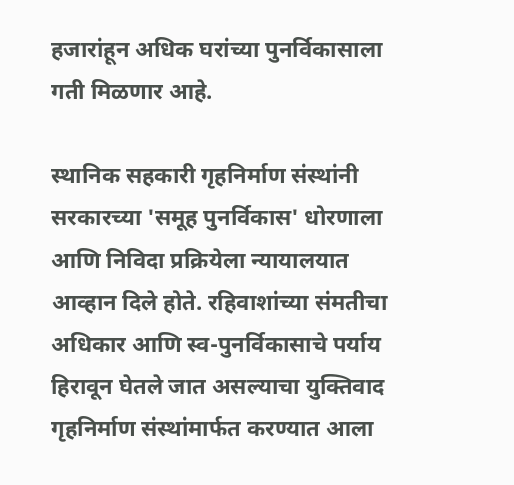हजारांहून अधिक घरांच्या पुनर्विकासाला गती मिळणार आहे.

स्थानिक सहकारी गृहनिर्माण संस्थांनी सरकारच्या 'समूह पुनर्विकास' धोरणाला आणि निविदा प्रक्रियेला न्यायालयात आव्हान दिले होते. रहिवाशांच्या संमतीचा अधिकार आणि स्व-पुनर्विकासाचे पर्याय हिरावून घेतले जात असल्याचा युक्तिवाद गृहनिर्माण संस्थांमार्फत करण्यात आला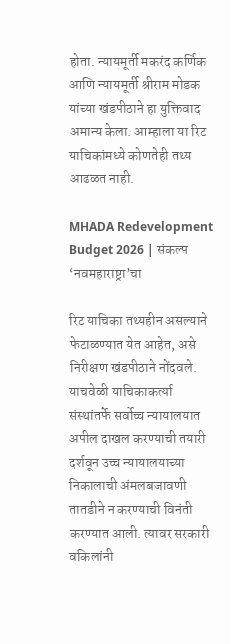होता. न्यायमूर्ती मकरंद कर्णिक आणि न्यायमूर्ती श्रीराम मोडक यांच्या खंडपीठाने हा युक्तिवाद अमान्य केला. आम्हाला या रिट याचिकांमध्ये कोणतेही तथ्य आढळत नाही.

MHADA Redevelopment
Budget 2026 | संकल्प ‘नवमहाराष्ट्रा’चा

रिट याचिका तथ्यहीन असल्याने फेटाळण्यात येत आहेत, असे निरीक्षण खंडपीठाने नोंदवले. याचवेळी याचिकाकर्त्या संस्थांतर्फे सर्वोच्च न्यायालयात अपील दाखल करण्याची तयारी दर्शवून उच्च न्यायालयाच्या निकालाची अंमलबजावणी तातडीने न करण्याची विनंती करण्यात आली. त्यावर सरकारी वकिलांनी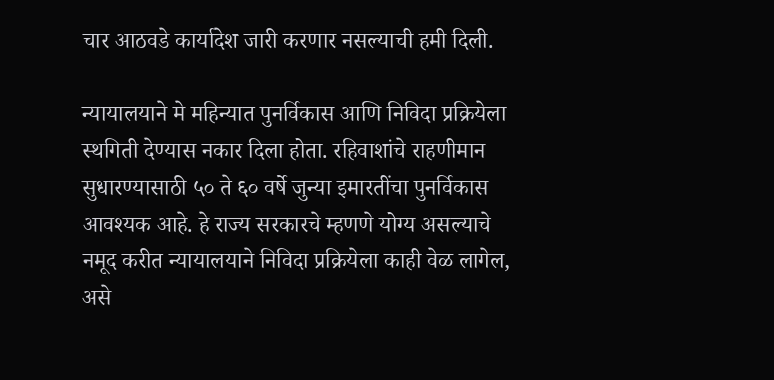चार आठवडे कार्यादेश जारी करणार नसल्याची हमी दिली.

न्यायालयाने मे महिन्यात पुनर्विकास आणि निविदा प्रक्रियेला स्थगिती देण्यास नकार दिला होता. रहिवाशांचे राहणीमान सुधारण्यासाठी ५० ते ६० वर्षे जुन्या इमारतींचा पुनर्विकास आवश्यक आहे. हे राज्य सरकारचे म्हणणे योग्य असल्याचे नमूद करीत न्यायालयाने निविदा प्रक्रियेला काही वेळ लागेल, असे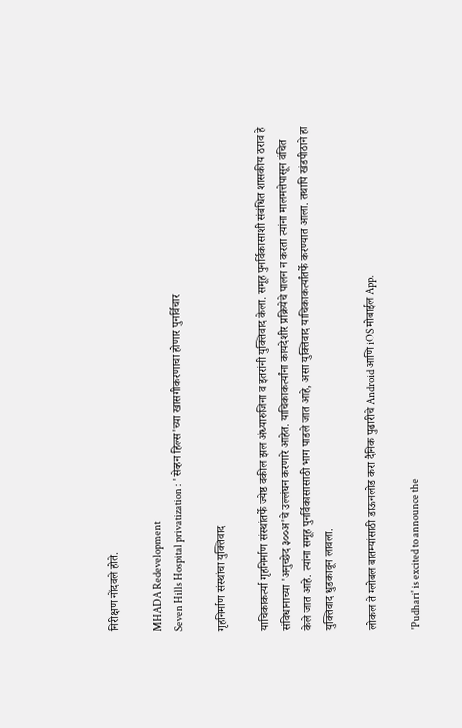निरीक्षण नोंदवले होते.

MHADA Redevelopment
Seven Hills Hospital privatization : 'सेव्हन हिल्स'च्या खासगीकरणाचा होणार पुनर्विचार

गृहनिर्माण संस्थांचा युक्तिवाद

याचिकाकर्त्या गृहनिर्माण संस्थांतर्फे ज्येष्ठ वकील झल अंध्यारुजिना व इतरांनी युक्तिवाद केला. समूह पुनर्विकासाशी संबंधित शासकीय ठराव हे संविधानाच्या 'अनुच्छेद ३००अ'चे उल्लंघन करणारे आहेत. याचिकाकर्त्यांना कायदेशीर प्रक्रियेचे पालन न करता त्यांना मालमत्तेपासून वंचित केले जात आहे. त्यांना समूह पुनर्विकासासाठी भाग पाडले जात आहे, असा युक्तिवाद याचिकाकर्त्यांतर्फे करण्यात आला. तथापि खंडपीठाने हा युक्तिवाद धुडकावून लावला.

लोकल ते ग्लोबल बातम्यांसाठी डाऊनलोड करा दैनिक पुढारीचे Android आणि iOS मोबाईल App.

'Pudhari' is excited to announce the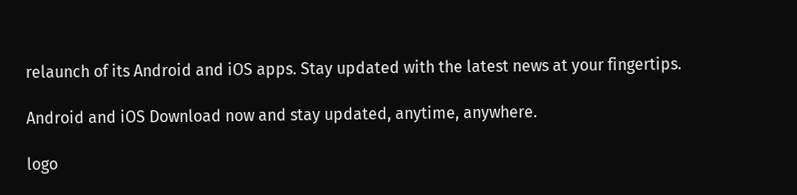relaunch of its Android and iOS apps. Stay updated with the latest news at your fingertips.

Android and iOS Download now and stay updated, anytime, anywhere.

logo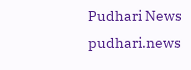Pudhari News
pudhari.news